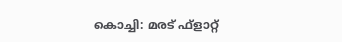കൊച്ചി: മരട് ഫ്‌ളാറ്റ്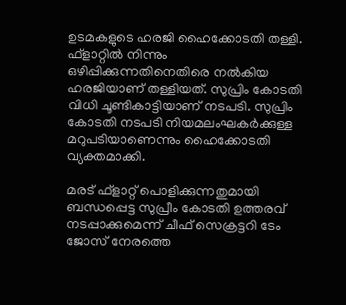ഉടമകളുടെ ഹരജി ഹൈക്കോടതി തള്ളി. ഫ്‌ളാറ്റില്‍ നിന്നും ഒഴിപ്പിക്കുന്നതിനെതിരെ നല്‍കിയ ഹരജിയാണ് തള്ളിയത്. സുപ്രിം കോടതി വിധി ചൂണ്ടികാട്ടിയാണ് നടപടി. സുപ്രിം കോടതി നടപടി നിയമലംഘകര്‍ക്കുള്ള മറുപടിയാണെന്നും ഹൈക്കോടതി വ്യക്തമാക്കി.

മരട് ഫ്‌ളാറ്റ് പൊളിക്കുന്നതുമായി ബന്ധപ്പെട്ട സുപ്രീം കോടതി ഉത്തരവ് നടപ്പാക്കുമെന്ന് ചീഫ് സെക്രട്ടറി ടേം ജോസ് നേരത്തെ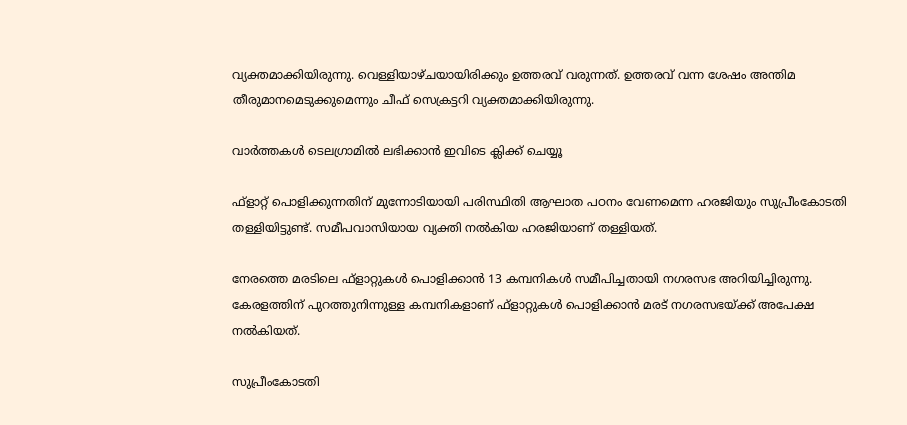വ്യക്തമാക്കിയിരുന്നു. വെള്ളിയാഴ്ചയായിരിക്കും ഉത്തരവ് വരുന്നത്. ഉത്തരവ് വന്ന ശേഷം അന്തിമ തീരുമാനമെടുക്കുമെന്നും ചീഫ് സെക്രട്ടറി വ്യക്തമാക്കിയിരുന്നു.

വാര്‍ത്തകള്‍ ടെലഗ്രാമില്‍ ലഭിക്കാന്‍ ഇവിടെ ക്ലിക്ക് ചെയ്യൂ

ഫ്ളാറ്റ് പൊളിക്കുന്നതിന് മുന്നോടിയായി പരിസ്ഥിതി ആഘാത പഠനം വേണമെന്ന ഹരജിയും സുപ്രീംകോടതി തള്ളിയിട്ടുണ്ട്. സമീപവാസിയായ വ്യക്തി നല്‍കിയ ഹരജിയാണ് തള്ളിയത്.

നേരത്തെ മരടിലെ ഫ്ളാറ്റുകള്‍ പൊളിക്കാന്‍ 13 കമ്പനികള്‍ സമീപിച്ചതായി നഗരസഭ അറിയിച്ചിരുന്നു. കേരളത്തിന് പുറത്തുനിന്നുള്ള കമ്പനികളാണ് ഫ്ളാറ്റുകള്‍ പൊളിക്കാന്‍ മരട് നഗരസഭയ്ക്ക് അപേക്ഷ നല്‍കിയത്.

സുപ്രീംകോടതി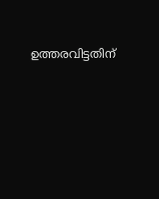ഉത്തരവിട്ടതിന്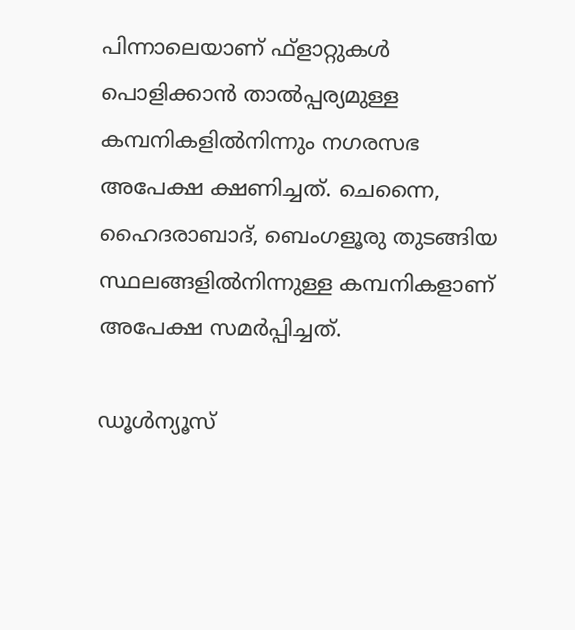പിന്നാലെയാണ് ഫ്ളാറ്റുകള്‍ പൊളിക്കാന്‍ താല്‍പ്പര്യമുള്ള കമ്പനികളില്‍നിന്നും നഗരസഭ അപേക്ഷ ക്ഷണിച്ചത്. ചെന്നൈ, ഹൈദരാബാദ്, ബെംഗളൂരു തുടങ്ങിയ സ്ഥലങ്ങളില്‍നിന്നുള്ള കമ്പനികളാണ് അപേക്ഷ സമര്‍പ്പിച്ചത്.

ഡൂൾന്യൂസ്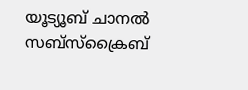യൂട്യൂബ് ചാനൽ സബ്സ്ക്രൈബ്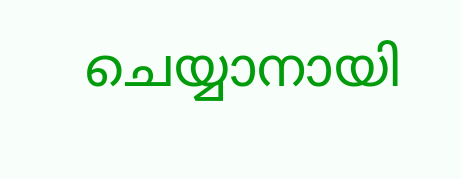ചെയ്യാനായി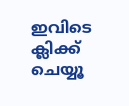ഇവിടെ ക്ലിക്ക് ചെയ്യൂ